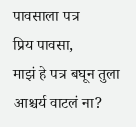पावसाला पत्र
प्रिय पावसा,
माझं हे पत्र बघून तुला आश्चर्य वाटलं ना?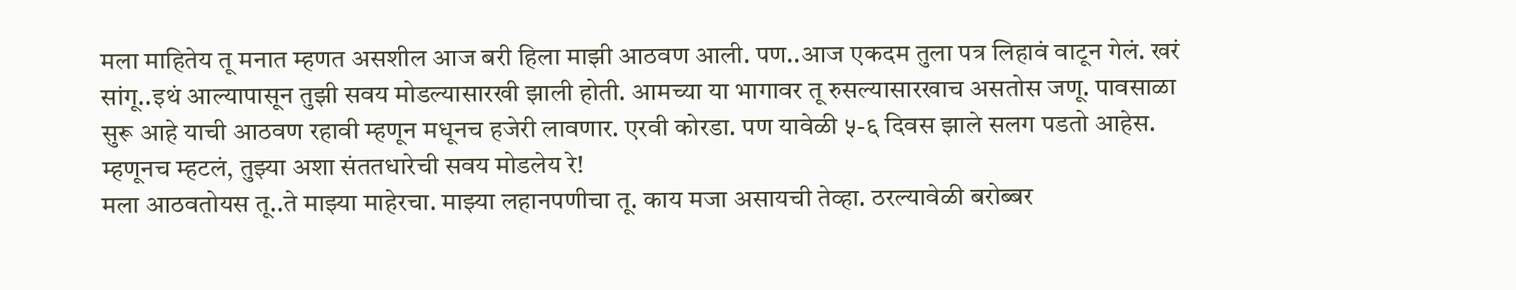मला माहितेय तू मनात म्हणत असशील आज बरी हिला माझी आठवण आली. पण..आज एकदम तुला पत्र लिहावं वाटून गेलं. खरं सांगू..इथं आल्यापासून तुझी सवय मोडल्यासारखी झाली होती. आमच्या या भागावर तू रुसल्यासारखाच असतोस जणू. पावसाळा सुरू आहे याची आठवण रहावी म्हणून मधूनच हजेरी लावणार. एरवी कोरडा. पण यावेळी ५-६ दिवस झाले सलग पडतो आहेस. म्हणूनच म्हटलं, तुझ्या अशा संततधारेची सवय मोडलेय रे!
मला आठवतोयस तू..ते माझ्या माहेरचा. माझ्या लहानपणीचा तू. काय मजा असायची तेव्हा. ठरल्यावेळी बरोब्बर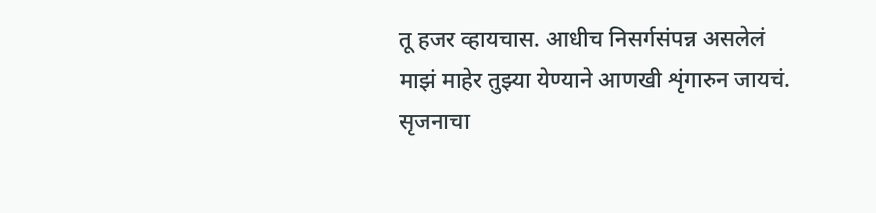तू हजर व्हायचास. आधीच निसर्गसंपन्न असलेलं माझं माहेर तुझ्या येण्याने आणखी शृंगारुन जायचं. सृजनाचा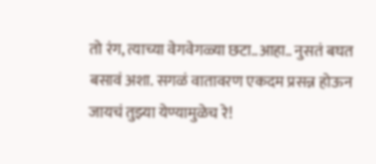तो रंग, त्याच्या वेगवेगळ्या छटा..आहा.. नुसतं बघत बसावं अशा. सगळं वातावरण एकदम प्रसन्न होऊन जायचं तुझ्या येण्यामुळेच रे!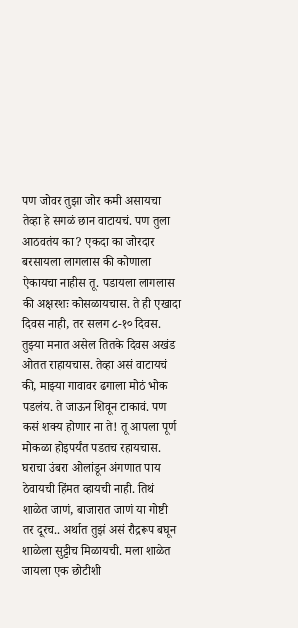पण जोवर तुझा जोर कमी असायचा तेव्हा हे सगळं छान वाटायचं. पण तुला आठवतंय का? एकदा का जोरदार बरसायला लागलास की कोणाला ऐकायचा नाहीस तू. पडायला लागलास की अक्षरशः कोसळायचास. ते ही एखादा दिवस नाही, तर सलग ८-१० दिवस. तुझ्या मनात असेल तितके दिवस अखंड ओतत राहायचास. तेव्हा असं वाटायचं की, माझ्या गावावर ढगाला मोठं भोक पडलंय. ते जाऊन शिवून टाकावं. पण कसं शक्य होणार ना ते! तू आपला पूर्ण मोकळा होइपर्यंत पडतच रहायचास. घराचा उंबरा ओलांडून अंगणात पाय ठेवायची हिंमत व्हायची नाही. तिथं शाळेत जाणं, बाजारात जाणं या गोष्टी तर दूरच.. अर्थात तुझं असं रौद्ररूप बघून शाळेला सुट्टीच मिळायची. मला शाळेत जायला एक छोटीशी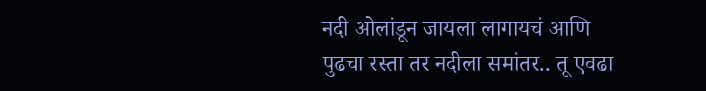नदी ओलांडून जायला लागायचं आणि पुढचा रस्ता तर नदीला समांतर.. तू एवढा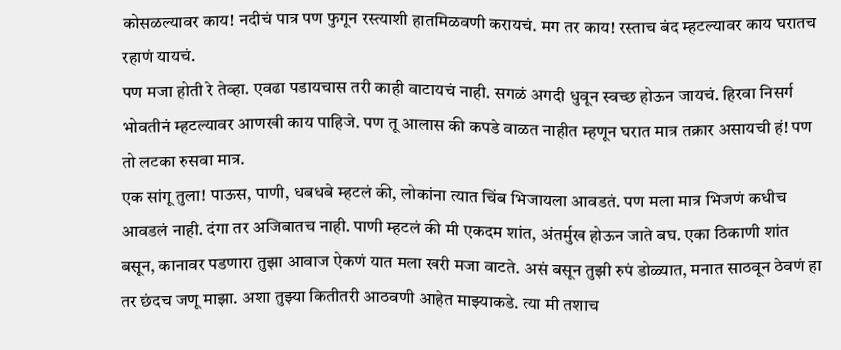कोसळल्यावर काय! नदीचं पात्र पण फुगून रस्त्याशी हातमिळवणी करायचं. मग तर काय! रस्ताच बंद म्हटल्यावर काय घरातच रहाणं यायचं.
पण मजा होती रे तेव्हा. एवढा पडायचास तरी काही वाटायचं नाही. सगळं अगदी धुवून स्वच्छ होऊन जायचं. हिरवा निसर्ग भोवतीनं म्हटल्यावर आणखी काय पाहिजे. पण तू आलास की कपडे वाळत नाहीत म्हणून घरात मात्र तक्रार असायची हं! पण तो लटका रुसवा मात्र.
एक सांगू तुला! पाऊस, पाणी, धबधबे म्हटलं की, लोकांना त्यात चिंब भिजायला आवडतं. पण मला मात्र भिजणं कधीच आवडलं नाही. दंगा तर अजिबातच नाही. पाणी म्हटलं की मी एकदम शांत, अंतर्मुख होऊन जाते बघ. एका ठिकाणी शांत बसून, कानावर पडणारा तुझा आवाज ऐकणं यात मला खरी मजा वाटते. असं बसून तुझी रुपं डोळ्यात, मनात साठवून ठेवणं हा तर छंदच जणू माझा. अशा तुझ्या कितीतरी आठवणी आहेत माझ्याकडे. त्या मी तशाच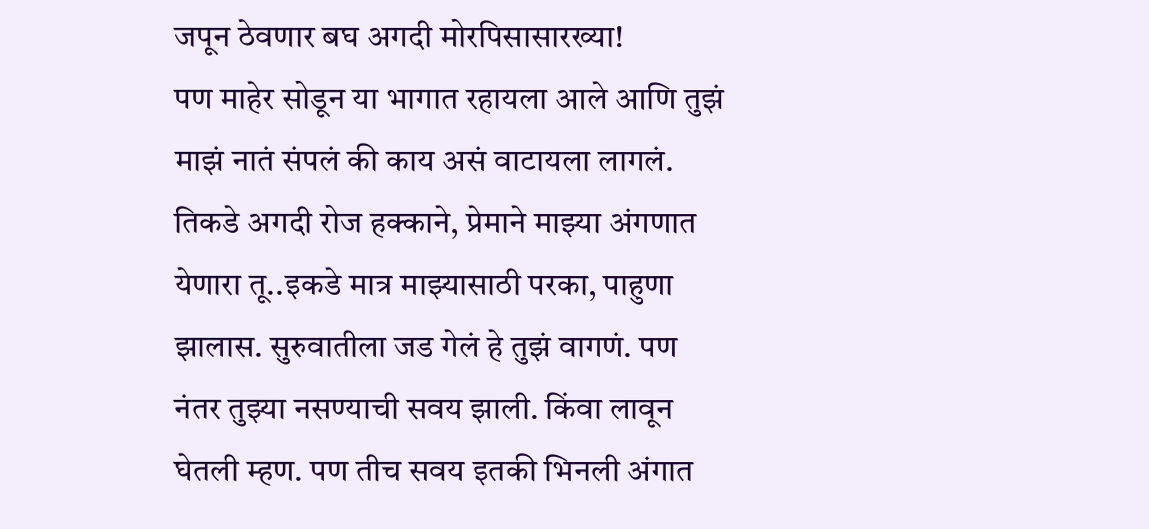जपून ठेवणार बघ अगदी मोरपिसासारख्या!
पण माहेर सोडून या भागात रहायला आले आणि तुझं माझं नातं संपलं की काय असं वाटायला लागलं. तिकडे अगदी रोज हक्काने, प्रेमाने माझ्या अंगणात येणारा तू..इकडे मात्र माझ्यासाठी परका, पाहुणा झालास. सुरुवातीला जड गेलं हे तुझं वागणं. पण नंतर तुझ्या नसण्याची सवय झाली. किंवा लावून घेतली म्हण. पण तीच सवय इतकी भिनली अंगात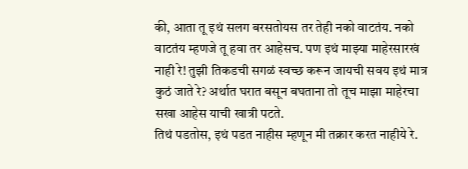की, आता तू इथं सलग बरसतोयस तर तेही नको वाटतंय. नको वाटतंय म्हणजे तू हवा तर आहेसच. पण इथं माझ्या माहेरसारखं नाही रे! तुझी तिकडची सगळं स्वच्छ करून जायची सवय इथं मात्र कुठं जाते रे? अर्थात घरात बसून बघताना तो तूच माझा माहेरचा सखा आहेस याची खात्री पटते.
तिथं पडतोस, इथं पडत नाहीस म्हणून मी तक्रार करत नाहीये रे.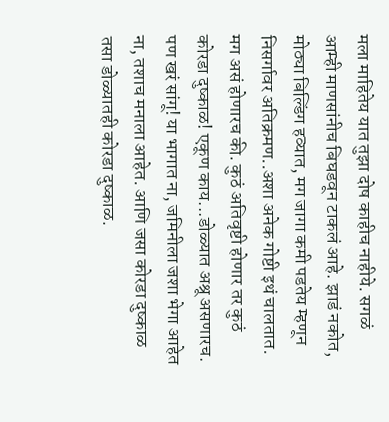मला माहितेय यात तुझा दोष काहीच नाहीये. सगळं आम्ही माणसांनीच बिघडवून टाकलं आहे. झाडं नकोत, मोठ्या बिल्डिंग हव्यात, मग जागा कमी पडतेय म्हणून निसर्गावर अतिक्रमण..अशा अनेक गोष्टी इथं चालतात. मग असं होणारच की. कुठं अतिवृष्टी होणार तर कुठं कोरडा दुष्काळ! एकूण काय...डोळ्यात अश्रू असणारच.
पण खरं सांगू! या भागात ना, जमिनीला जशा भेगा आहेत ना, तशाच मनाला आहेत. आणि जसा कोरडा दुष्काळ तसा डोळ्यातही कोरडा दुष्काळ.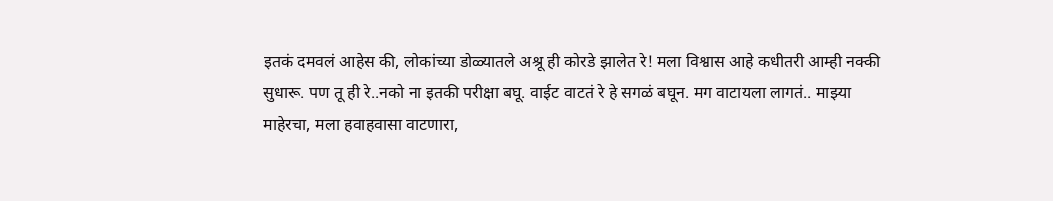इतकं दमवलं आहेस की, लोकांच्या डोळ्यातले अश्रू ही कोरडे झालेत रे! मला विश्वास आहे कधीतरी आम्ही नक्की सुधारू. पण तू ही रे..नको ना इतकी परीक्षा बघू. वाईट वाटतं रे हे सगळं बघून. मग वाटायला लागतं.. माझ्या माहेरचा, मला हवाहवासा वाटणारा,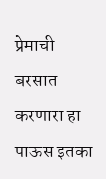प्रेमाची बरसात करणारा हा पाऊस इतका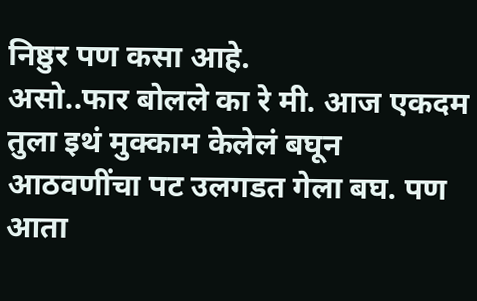निष्ठुर पण कसा आहे.
असो..फार बोलले का रे मी. आज एकदम तुला इथं मुक्काम केलेलं बघून आठवणींचा पट उलगडत गेला बघ. पण आता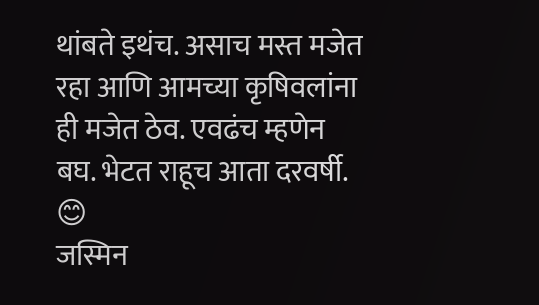थांबते इथंच. असाच मस्त मजेत रहा आणि आमच्या कृषिवलांना ही मजेत ठेव. एवढंच म्हणेन बघ. भेटत राहूच आता दरवर्षी.
😊
जस्मिन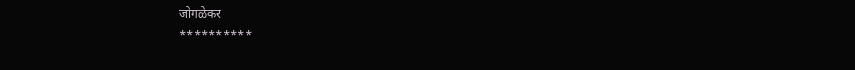जोगळेकर
**********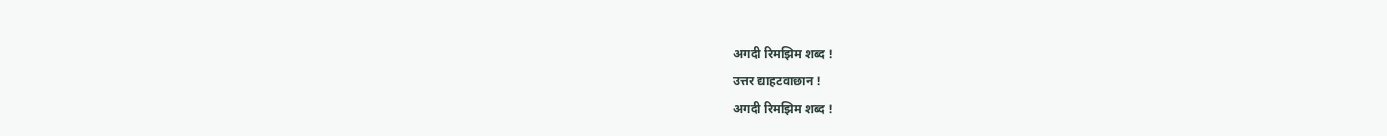अगदी रिमझिम शब्द !
उत्तर द्याहटवाछान !
अगदी रिमझिम शब्द !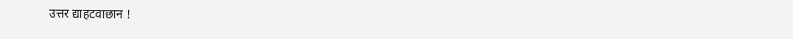उत्तर द्याहटवाछान !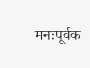मनःपूर्वक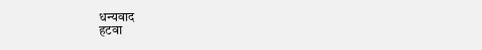धन्यवाद
हटवा